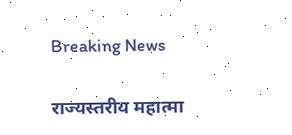Breaking News

राज्यस्तरीय महात्मा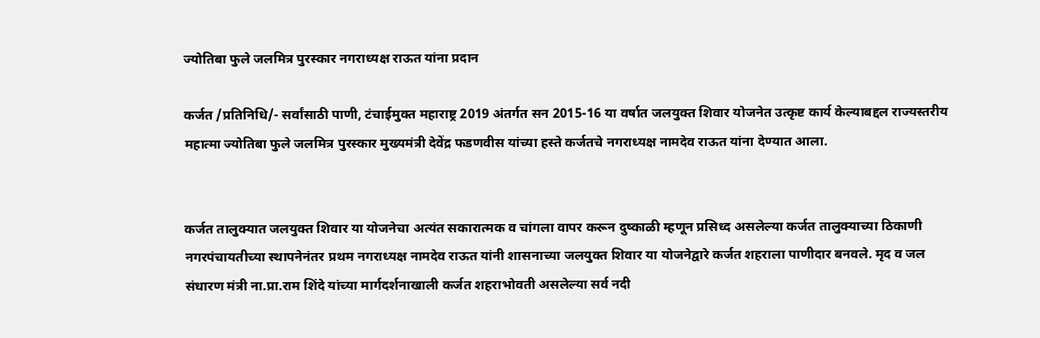ज्योतिबा फुले जलमित्र पुरस्कार नगराध्यक्ष राऊत यांना प्रदान

कर्जत /प्रतिनिधि/- सर्वांसाठी पाणी, टंचाईमुक्त महाराष्ट्र 2019 अंतर्गत सन 2015-16 या वर्षात जलयुक्त शिवार योजनेत उत्कृष्ट कार्य केल्याबद्दल राज्यस्तरीय महात्मा ज्योतिबा फुले जलमित्र पुरस्कार मुख्यमंत्री देवेंद्र फडणवीस यांच्या हस्ते कर्जतचे नगराध्यक्ष नामदेव राऊत यांना देण्यात आला.


कर्जत तालुक्यात जलयुक्त शिवार या योजनेचा अत्यंत सकारात्मक व चांगला वापर करून दुष्काळी म्हणून प्रसिध्द असलेल्या कर्जत तालुक्याच्या ठिकाणी नगरपंचायतीच्या स्थापनेनंतर प्रथम नगराध्यक्ष नामदेव राऊत यांनी शासनाच्या जलयुक्त शिवार या योजनेद्वारे कर्जत शहराला पाणीदार बनवले. मृद व जल संधारण मंत्री ना.प्रा.राम शिंदे यांच्या मार्गदर्शनाखाली कर्जत शहराभोवती असलेल्या सर्व नदी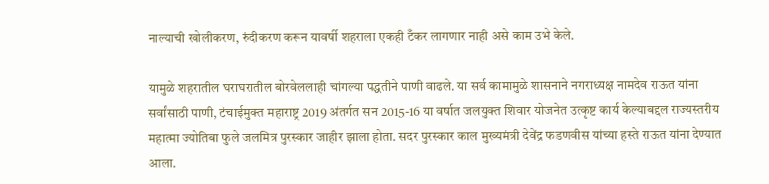नाल्याची खोलीकरण, रुंदीकरण करून यावर्षी शहराला एकही टँकर लागणार नाही असे काम उभे केले.

यामुळे शहरातील घराघरातील बोरवेललाही चांगल्या पद्धतीने पाणी वाढले. या सर्व कामामुळे शासनाने नगराध्यक्ष नामदेव राऊत यांना सर्वांसाठी पाणी, टंचाईमुक्त महाराष्ट्र 2019 अंतर्गत सन 2015-16 या वर्षात जलयुक्त शिवार योजनेत उत्कृष्ट कार्य केल्याबद्दल राज्यस्तरीय महात्मा ज्योतिबा फुले जलमित्र पुरस्कार जाहीर झाला होता. सदर पुरस्कार काल मुख्यमंत्री देवेंद्र फडणवीस यांच्या हस्ते राऊत यांना देण्यात आला.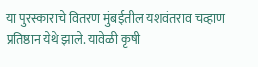या पुरस्काराचे वितरण मुंबईतील यशवंतराव चव्हाण प्रतिष्ठान येथे झाले. यावेळी कृषी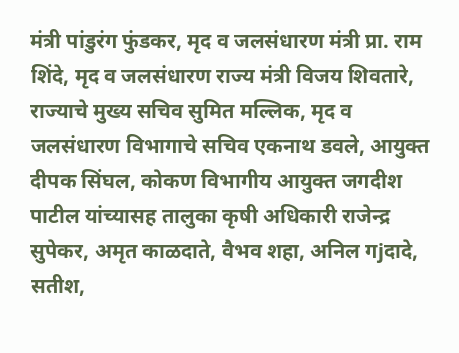मंत्री पांडुरंग फुंडकर, मृद व जलसंधारण मंत्री प्रा. राम शिंदे, मृद व जलसंधारण राज्य मंत्री विजय शिवतारे, राज्याचे मुख्य सचिव सुमित मल्लिक, मृद व जलसंधारण विभागाचे सचिव एकनाथ डवले, आयुक्त दीपक सिंघल, कोकण विभागीय आयुक्त जगदीश पाटील यांच्यासह तालुका कृषी अधिकारी राजेन्द्र सुपेकर, अमृत काळदाते, वैभव शहा, अनिल गjदादे, सतीश,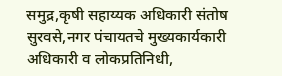समुद्र,कृषी सहाय्यक अधिकारी संतोष सुरवसे,नगर पंचायतचे मुख्यकार्यकारी अधिकारी व लोकप्रतिनिधी,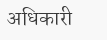अधिकारी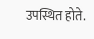उपस्थित होते.